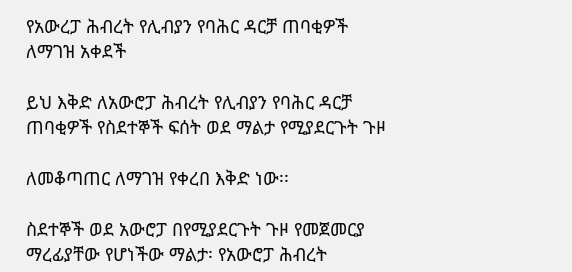የአውረፓ ሕብረት የሊብያን የባሕር ዳርቻ ጠባቂዎች ለማገዝ አቀደች

ይህ እቅድ ለአውሮፓ ሕብረት የሊብያን የባሕር ዳርቻ ጠባቂዎች የስደተኞች ፍሰት ወደ ማልታ የሚያደርጉት ጉዞ

ለመቆጣጠር ለማገዝ የቀረበ እቅድ ነው፡፡

ስደተኞች ወደ አውሮፓ በየሚያደርጉት ጉዞ የመጀመርያ ማረፊያቸው የሆነችው ማልታ፡ የአውሮፓ ሕብረት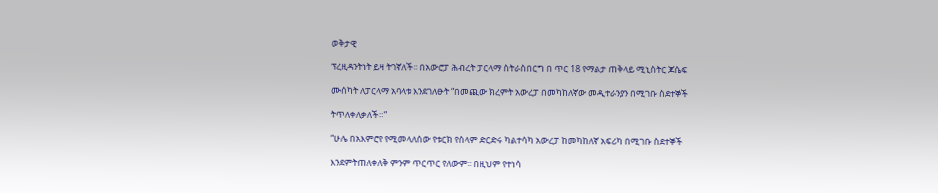ወቅታዊ

ፕረዚዳንትነት ይዛ ትገኛለች፡፡ በአውሮፓ ሕብረት ፓርላማ ስትራስበርግ በ ጥር 18 የማልታ ጠቅላይ ሚኒስትር ጆሴፍ

ሙሰካት ለፓርላማ አባላቱ እንደገለፁት “በመጪው ክረምት አውረፓ በመካከለኛው መዲተራንያን በሚገቡ ስደተኞች

ትጥለቀለቃለች።”

“ሁሌ በአእምሮየ የሚመላለሰው የቱርክ የሰላም ድርድሩ ካልተሳካ አውረፓ ከመካከለኛ አፍሪካ በሚገቡ ስደተኞች

እንደምትጠለቀለቅ ምንም ጥርጥር የለውም፡፡ በዚህም የተነሳ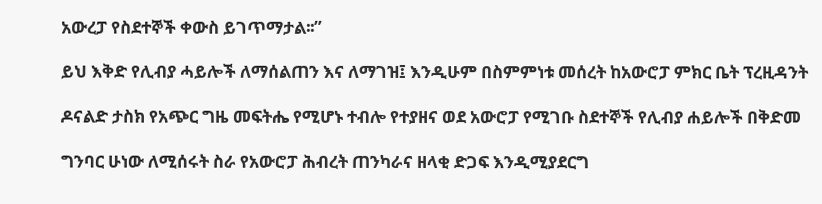አውረፓ የስደተኞች ቀውስ ይገጥማታል፡፡”

ይህ እቅድ የሊብያ ሓይሎች ለማሰልጠን እና ለማገዝ፤ እንዲሁም በስምምነቱ መሰረት ከአውሮፓ ምክር ቤት ፕረዚዳንት

ዶናልድ ታስክ የአጭር ግዜ መፍትሔ የሚሆኑ ተብሎ የተያዘና ወደ አውሮፓ የሚገቡ ስደተኞች የሊብያ ሐይሎች በቅድመ

ግንባር ሁነው ለሚሰሩት ስራ የአውሮፓ ሕብረት ጠንካራና ዘላቂ ድጋፍ እንዲሚያደርግ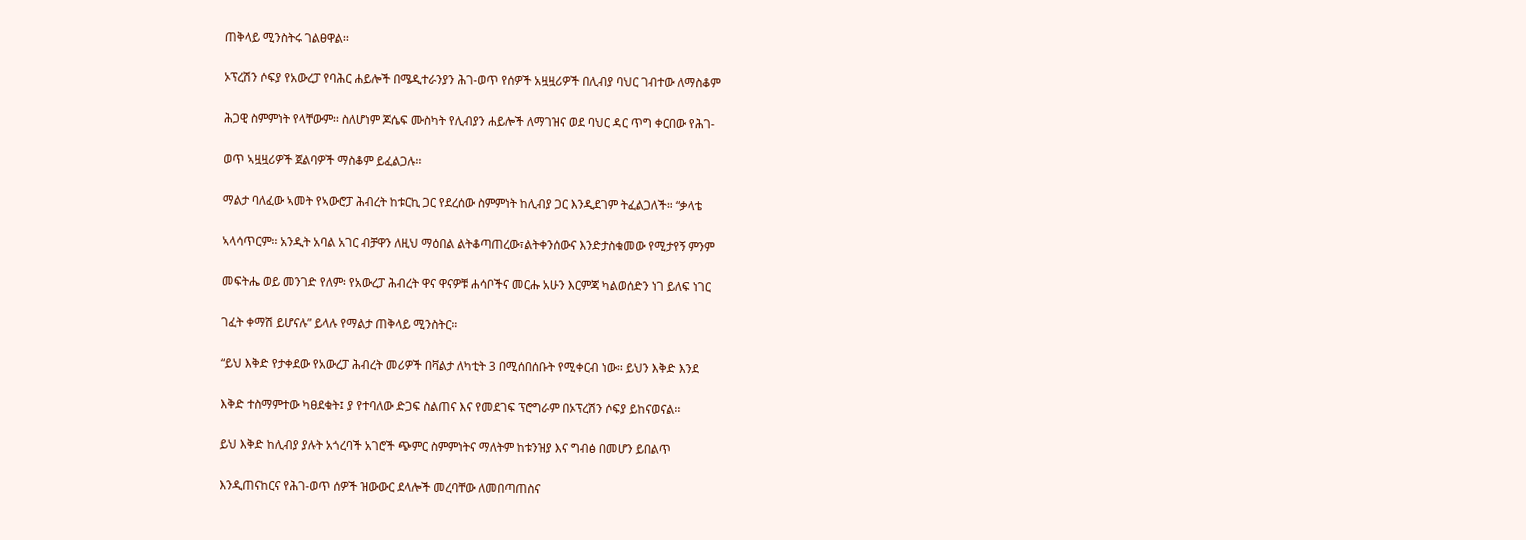ጠቅላይ ሚንስትሩ ገልፀዋል፡፡

ኦፕረሽን ሶፍያ የአውረፓ የባሕር ሐይሎች በሜዲተራንያን ሕገ-ወጥ የሰዎች አዟዟሪዎች በሊብያ ባህር ገብተው ለማስቆም

ሕጋዊ ስምምነት የላቸውም፡፡ ስለሆነም ጆሴፍ ሙስካት የሊብያን ሐይሎች ለማገዝና ወደ ባህር ዳር ጥግ ቀርበው የሕገ-

ወጥ ኣዟዟሪዎች ጀልባዎች ማስቆም ይፈልጋሉ፡፡

ማልታ ባለፈው ኣመት የኣውሮፓ ሕብረት ከቱርኪ ጋር የደረሰው ስምምነት ከሊብያ ጋር እንዲደገም ትፈልጋለች። “ቃላቴ

ኣላሳጥርም፡፡ አንዲት አባል አገር ብቻዋን ለዚህ ማዕበል ልትቆጣጠረው፣ልትቀንሰውና እንድታስቁመው የሚታየኝ ምንም

መፍትሔ ወይ መንገድ የለም፡ የአውረፓ ሕብረት ዋና ዋናዎቹ ሐሳቦችና መርሑ አሁን እርምጃ ካልወሰድን ነገ ይለፍ ነገር

ገፈት ቀማሽ ይሆናሉ” ይላሉ የማልታ ጠቅላይ ሚንስትር።

“ይህ እቅድ የታቀደው የአውረፓ ሕብረት መሪዎች በቫልታ ለካቲት 3 በሚሰበሰቡት የሚቀርብ ነው፡፡ ይህን እቅድ እንደ

እቅድ ተስማምተው ካፀደቁት፤ ያ የተባለው ድጋፍ ስልጠና እና የመደገፍ ፕሮግራም በኦፕረሽን ሶፍያ ይከናወናል፡፡

ይህ እቅድ ከሊብያ ያሉት አጎረባች አገሮች ጭምር ስምምነትና ማለትም ከቱንዝያ እና ግብፅ በመሆን ይበልጥ

እንዲጠናከርና የሕገ-ወጥ ሰዎች ዝውውር ደላሎች መረባቸው ለመበጣጠስና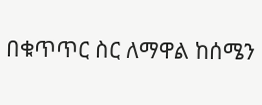በቁጥጥር ስር ለማዋል ከሰሜን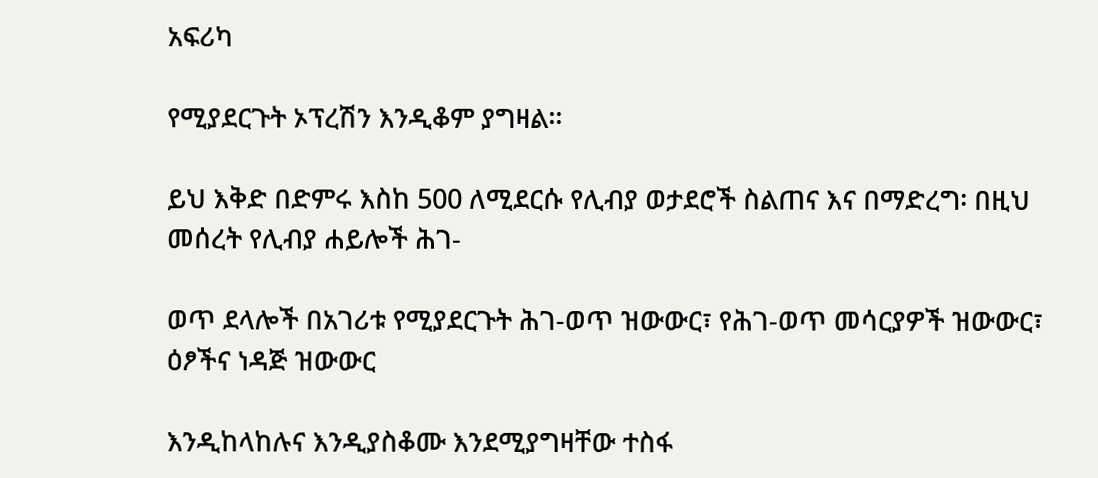አፍሪካ

የሚያደርጉት ኦፕረሽን እንዲቆም ያግዛል፡፡

ይህ እቅድ በድምሩ እስከ 500 ለሚደርሱ የሊብያ ወታደሮች ስልጠና እና በማድረግ፡ በዚህ መሰረት የሊብያ ሐይሎች ሕገ-

ወጥ ደላሎች በአገሪቱ የሚያደርጉት ሕገ-ወጥ ዝውውር፣ የሕገ-ወጥ መሳርያዎች ዝውውር፣ ዕፆችና ነዳጅ ዝውውር

እንዲከላከሉና እንዲያስቆሙ እንደሚያግዛቸው ተስፋ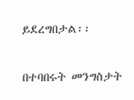ይደረግበታል፡፡

በተባበሩት መንግስታት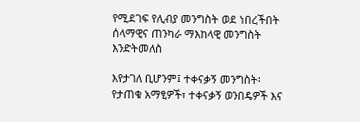የሚደገፍ የሊብያ መንግስት ወደ ነበረችበት ሰላማዊና ጠንካራ ማእከላዊ መንግስት እንድትመለስ

እየታገለ ቢሆንም፤ ተቀናቃኝ መንግስት፡ የታጠቁ አማፂዎች፣ ተቀናቃኝ ወንበዴዎች እና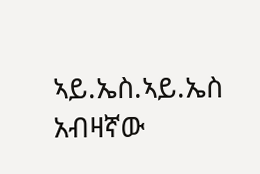ኣይ.ኤስ.ኣይ.ኤስ አብዛኛው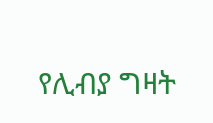የሊብያ ግዛት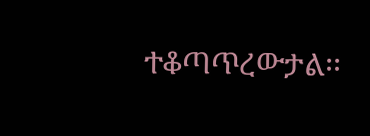ተቆጣጥረውታል፡፡